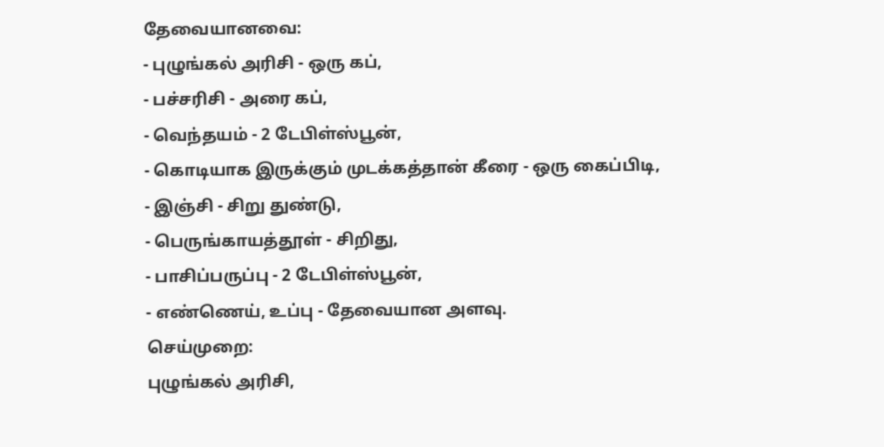தேவையானவை:
- புழுங்கல் அரிசி - ஒரு கப்,
- பச்சரிசி - அரை கப்,
- வெந்தயம் - 2 டேபிள்ஸ்பூன்,
- கொடியாக இருக்கும் முடக்கத்தான் கீரை - ஒரு கைப்பிடி,
- இஞ்சி - சிறு துண்டு,
- பெருங்காயத்தூள் - சிறிது,
- பாசிப்பருப்பு - 2 டேபிள்ஸ்பூன்,
- எண்ணெய், உப்பு - தேவையான அளவு.
செய்முறை:
புழுங்கல் அரிசி,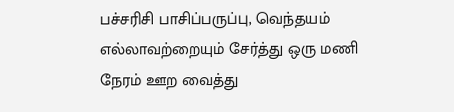பச்சரிசி பாசிப்பருப்பு, வெந்தயம் எல்லாவற்றையும் சேர்த்து ஒரு மணி நேரம் ஊற வைத்து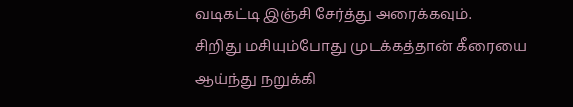வடிகட்டி இஞ்சி சேர்த்து அரைக்கவும்.
சிறிது மசியும்போது முடக்கத்தான் கீரையை ஆய்ந்து நறுக்கி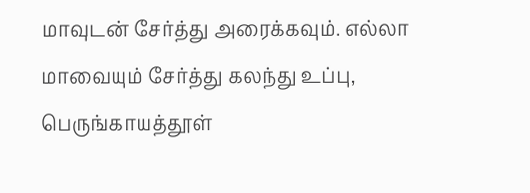மாவுடன் சேர்த்து அரைக்கவும். எல்லா மாவையும் சேர்த்து கலந்து உப்பு, பெருங்காயத்தூள்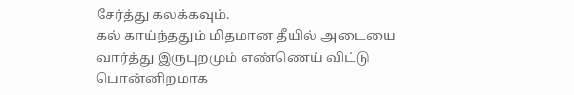சேர்த்து கலக்கவும்.
கல் காய்ந்ததும் மிதமான தீயில் அடையை வார்த்து இருபுறமும் எண்ணெய் விட்டு பொன்னிறமாக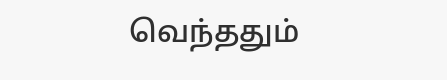வெந்ததும்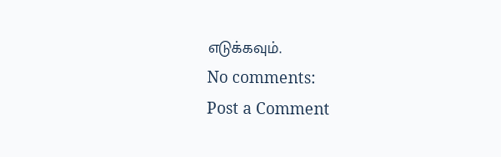எடுக்கவும்.
No comments:
Post a Comment